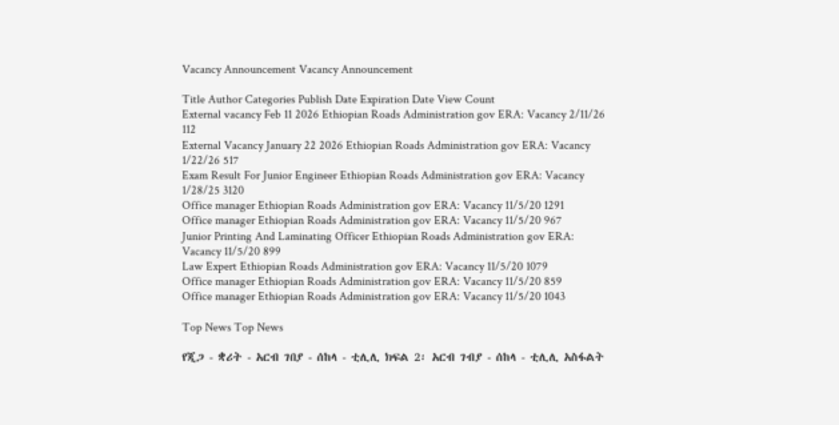Vacancy Announcement Vacancy Announcement

Title Author Categories Publish Date Expiration Date View Count
External vacancy Feb 11 2026 Ethiopian Roads Administration gov ERA: Vacancy 2/11/26 112
External Vacancy January 22 2026 Ethiopian Roads Administration gov ERA: Vacancy 1/22/26 517
Exam Result For Junior Engineer Ethiopian Roads Administration gov ERA: Vacancy 1/28/25 3120
Office manager Ethiopian Roads Administration gov ERA: Vacancy 11/5/20 1291
Office manager Ethiopian Roads Administration gov ERA: Vacancy 11/5/20 967
Junior Printing And Laminating Officer Ethiopian Roads Administration gov ERA: Vacancy 11/5/20 899
Law Expert Ethiopian Roads Administration gov ERA: Vacancy 11/5/20 1079
Office manager Ethiopian Roads Administration gov ERA: Vacancy 11/5/20 859
Office manager Ethiopian Roads Administration gov ERA: Vacancy 11/5/20 1043

Top News Top News

የጂጋ - ቋሪት - አርብ ገበያ - ሰከላ - ቲሊሊ ክፍል 2፡ አርብ ገብያ - ሰከላ - ቲሊሊ አስፋልት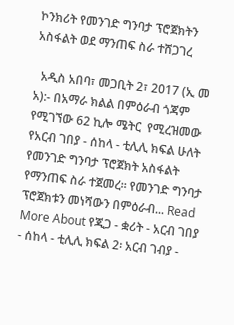ኮንክሪት የመንገድ ግንባታ ፕሮጀክትን አስፋልት ወደ ማንጠፍ ስራ ተሸጋገረ

  አዲስ አበባ፣ መጋቢት 2፣ 2017 (ኢ መ አ):- በአማራ ክልል በምዕራብ ጎጃም የሚገኘው 62 ኪሎ ሜትር  የሚረዝመው የአርብ ገበያ - ሰከላ - ቲሊሊ ክፍል ሁለት የመንገድ ግንባታ ፕሮጀክት አስፋልት የማንጠፍ ስራ ተጀመረ። የመንገድ ግንባታ ፕሮጀክቱን መነሻውን በምዕራብ... Read More About የጂጋ - ቋሪት - አርብ ገበያ - ሰከላ - ቲሊሊ ክፍል 2፡ አርብ ገብያ -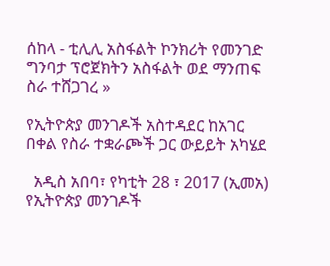ሰከላ - ቲሊሊ አስፋልት ኮንክሪት የመንገድ ግንባታ ፕሮጀክትን አስፋልት ወደ ማንጠፍ ስራ ተሸጋገረ »

የኢትዮጵያ መንገዶች አስተዳደር ከአገር በቀል የስራ ተቋራጮች ጋር ውይይት አካሄደ

  አዲስ አበባ፣ የካቲት 28 ፣ 2017 (ኢመአ) የኢትዮጵያ መንገዶች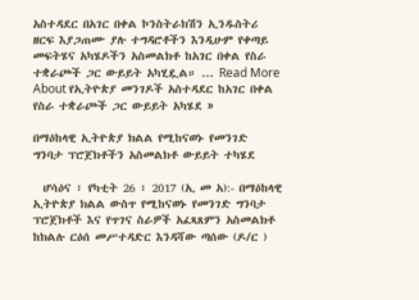አስተዳደር በአገር በቀል ኮንስትራክሽን ኢንዱስትሪ ዘርፍ እያጋጠሙ ያሉ ተግዳሮቶችን እንዲሁም የቀጣይ መፍትሄና አካሄዶችን አስመልክቶ ከአገር በቀል የስራ ተቋራጮች ጋር ውይይት አካሂዷል። ... Read More About የኢትዮጵያ መንገዶች አስተዳደር ከአገር በቀል የስራ ተቋራጮች ጋር ውይይት አካሄደ »

በማዕከላዊ ኢትዮጵያ ክልል የሚከናወኑ የመንገድ ግንባታ ፕሮጀክቶችን አስመልክቶ ውይይት ተካሄደ

  ሆሳዕና ፣ የካቲት 26 ፣ 2017 (ኢ መ አ):- በማዕከላዊ ኢትዮጵያ ክልል ውስጥ የሚከናወኑ የመንገድ ግንባታ ፕሮጀክቶች እና የጥገና ስራዎች አፈጻጸምን አስመልክቶ ከክልሉ ርዕሰ መሥተዳድር እንዳሻው ጣሰው (ዶ/ር )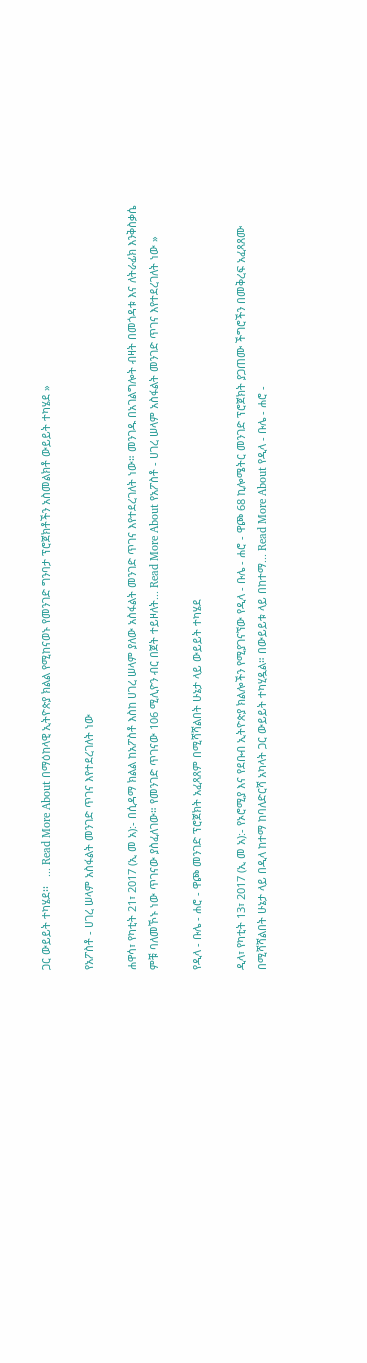ጋር ውይይት ተካሄደ፡፡   ... Read More About በማዕከላዊ ኢትዮጵያ ክልል የሚከናወኑ የመንገድ ግንባታ ፕሮጀክቶችን አስመልክቶ ውይይት ተካሄደ »

የአፖስቶ - ሀገረ ሠላም አስፋልት መንገድ ጥገና እየተደረገለት ነው

ሐዋሳ፣ የካቲት 21፣ 2017 (ኢ መ አ):- በሲዳማ ክልል ከአፖስቶ እስከ ሀገረ ሠላም ያለው አስፋልት መንገድ ጥገና እየተደረገለት ነው። መንገዱ በአገልግሎት ብዛት በመጎዳቱ እና ለትራፊክ እንቅስቃሴ ምቹ ባለመኾኑ ነው ጥገናው ያስፈለገው። የመንገድ ጥገናው 106 ሚሊዮን ብር በጀት ተይዞለት... Read More About የአፖስቶ - ሀገረ ሠላም አስፋልት መንገድ ጥገና እየተደረገለት ነው »

የዲላ - ቡሌ - ሐሮ - ዋጮ መንገድ ፕሮጀክት አፈጻጸም በሚሻሻልበት ሁኔታ ላይ ውይይት ተካሄደ

ዲላ፣ የካቲት 13፣ 2017 (ኢ መ አ):- የኦሮሚያ እና የደቡብ ኢትዮጵያ ክልሎችን የሚያገናኘው የዲላ - ቡሌ - ሐሮ - ዋጮ 68 ኪሎሜትር መንገድ ፕሮጀክት ያጋጠሙ ችግሮችን በመቅረፍ አፈጻጸሙ በሚሻሻልበት ሁኔታ ላይ በዲላ ከተማ ከባለድርሻ አካላት ጋር ውይይት ተካሂዷል። በውይይቱ ላይ በከተማ... Read More About የዲላ - ቡሌ - ሐሮ -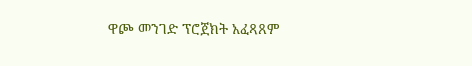ዋጮ መንገድ ፕሮጀክት አፈጻጸም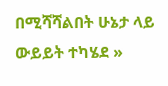በሚሻሻልበት ሁኔታ ላይ ውይይት ተካሄደ »